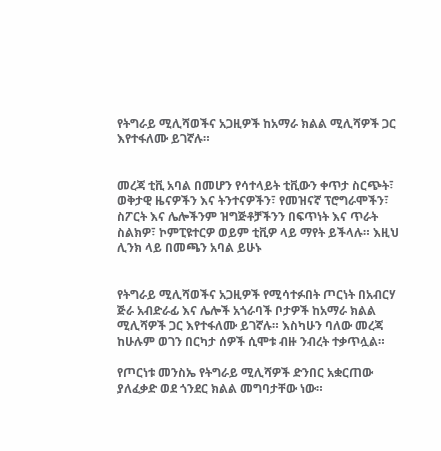የትግራይ ሚሊሻወችና አጋዚዎች ከአማራ ክልል ሚሊሻዎች ጋር እየተፋለሙ ይገኛሉ።


መረጃ ቲቪ አባል በመሆን የሳተላይት ቲቪውን ቀጥታ ስርጭት፣ ወቅታዊ ዜናዎችን እና ትንተናዎችን፣ የመዝናኛ ፕሮግራሞችን፣ ስፖርት እና ሌሎችንም ዝግጅቶቻችንን በፍጥነት እና ጥራት ስልክዎ፣ ኮምፒዩተርዎ ወይም ቲቪዎ ላይ ማየት ይችላሉ። እዚህ ሊንክ ላይ በመጫን አባል ይሁኑ


የትግራይ ሚሊሻወችና አጋዚዎች የሚሳተፉበት ጦርነት በአብርሃ ጅራ አብድራፊ እና ሌሎች አጎራባች ቦታዎች ከአማራ ክልል ሚሊሻዎች ጋር እየተፋለሙ ይገኛሉ። እስካሁን ባለው መረጃ ከሁሉም ወገን በርካታ ሰዎች ሲሞቱ ብዙ ንብረት ተቃጥሏል።

የጦርነቱ መንስኤ የትግራይ ሚሊሻዎች ድንበር አቋርጠው ያለፈቃድ ወደ ጎንደር ክልል መግባታቸው ነው።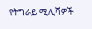የትግራይ ሚሊሻዎች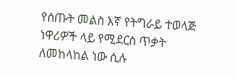የሰጡት መልስ እኛ የትግራይ ተወላጅ ነዋሪዎች ላይ የሚደርስ ጥቃት ለመከላከል ነው ሲሉ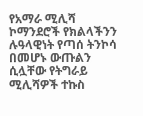የአማራ ሚሊሻ ኮማንደሮች የክልላችንን ሉዓላዊነት የጣሰ ትንኮሳ በመሆኑ ውጡልን ሲሏቸው የትግራይ ሚሊሻዎች ተኩስ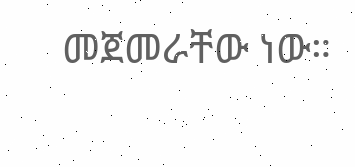መጀመራቸው ነው።